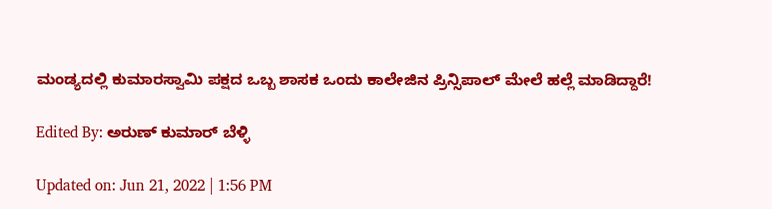ಮಂಡ್ಯದಲ್ಲಿ ಕುಮಾರಸ್ವಾಮಿ ಪಕ್ಷದ ಒಬ್ಬ ಶಾಸಕ ಒಂದು ಕಾಲೇಜಿನ ಪ್ರಿನ್ಸಿಪಾಲ್ ಮೇಲೆ ಹಲ್ಲೆ ಮಾಡಿದ್ದಾರೆ!

Edited By: ಅರುಣ್ ಕುಮಾರ್ ಬೆಳ್ಳಿ

Updated on: Jun 21, 2022 | 1:56 PM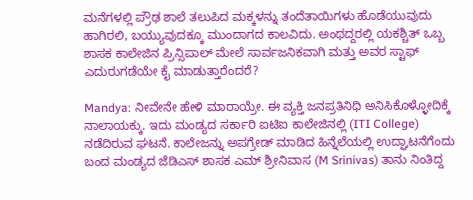ಮನೆಗಳಲ್ಲಿ ಪ್ರೌಢ ಶಾಲೆ ತಲುಪಿದ ಮಕ್ಕಳನ್ನು ತಂದೆತಾಯಿಗಳು ಹೊಡೆಯುವುದು ಹಾಗಿರಲಿ, ಬಯ್ಯುವುದಕ್ಕೂ ಮುಂದಾಗದ ಕಾಲವಿದು. ಅಂಥದ್ದರಲ್ಲಿ ಯಕಶ್ಚಿತ್ ಒಬ್ಬ ಶಾಸಕ ಕಾಲೇಜಿನ ಪ್ರಿನ್ಸಿಪಾಲ್ ಮೇಲೆ ಸಾರ್ವಜನಿಕವಾಗಿ ಮತ್ತು ಅವರ ಸ್ಟಾಫ್ ಎದುರುಗಡೆಯೇ ಕೈ ಮಾಡುತ್ತಾರೆಂದರೆ?

Mandya: ನೀವೇನೇ ಹೇಳಿ ಮಾರಾಯ್ರೇ. ಈ ವ್ಯಕ್ತಿ ಜನಪ್ರತಿನಿಧಿ ಅನಿಸಿಕೊಳ್ಳೋದಿಕ್ಕೆ ನಾಲಾಯಕ್ಕು. ಇದು ಮಂಡ್ಯದ ಸರ್ಕಾರಿ ಐಟಿಐ ಕಾಲೇಜಿನಲ್ಲಿ (ITI College) ನಡೆದಿರುವ ಘಟನೆ. ಕಾಲೇಜನ್ನು ಅಪಗ್ರೇಡ್ ಮಾಡಿದ ಹಿನ್ನೆಲೆಯಲ್ಲಿ ಉದ್ಘಾಟನೆಗೆಂದು ಬಂದ ಮಂಡ್ಯದ ಜೆಡಿಎಸ್ ಶಾಸಕ ಎಮ್ ಶ್ರೀನಿವಾಸ (M Srinivas) ತಾನು ನಿಂತಿದ್ದ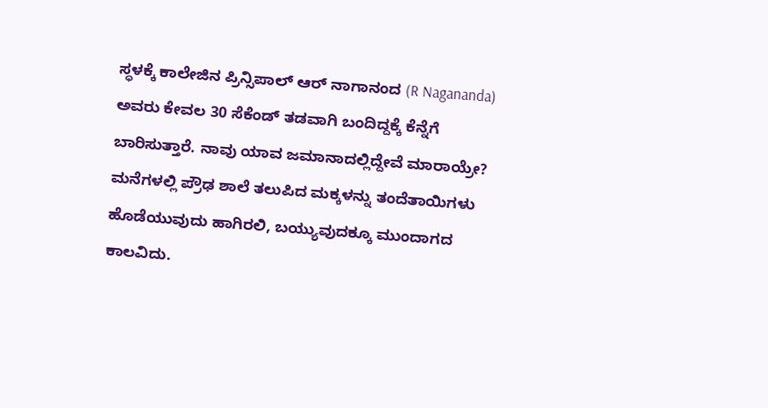ಸ್ಥಳಕ್ಕೆ ಕಾಲೇಜಿನ ಪ್ರಿನ್ಸಿಪಾಲ್ ಆರ್ ನಾಗಾನಂದ (R Nagananda) ಅವರು ಕೇವಲ 30 ಸೆಕೆಂಡ್ ತಡವಾಗಿ ಬಂದಿದ್ದಕ್ಕೆ ಕೆನ್ನೆಗೆ ಬಾರಿಸುತ್ತಾರೆ. ನಾವು ಯಾವ ಜಮಾನಾದಲ್ಲಿದ್ದೇವೆ ಮಾರಾಯ್ರೇ? ಮನೆಗಳಲ್ಲಿ ಪ್ರೌಢ ಶಾಲೆ ತಲುಪಿದ ಮಕ್ಕಳನ್ನು ತಂದೆತಾಯಿಗಳು ಹೊಡೆಯುವುದು ಹಾಗಿರಲಿ, ಬಯ್ಯುವುದಕ್ಕೂ ಮುಂದಾಗದ ಕಾಲವಿದು.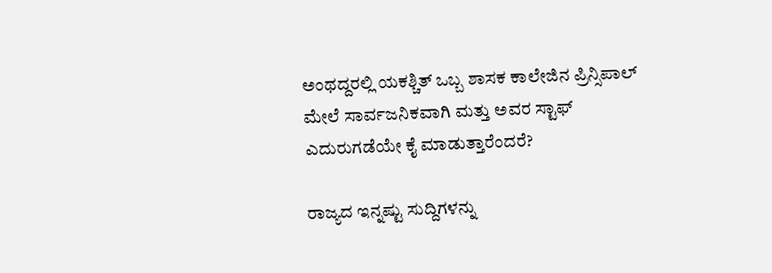ಅಂಥದ್ದರಲ್ಲಿ ಯಕಶ್ಚಿತ್ ಒಬ್ಬ ಶಾಸಕ ಕಾಲೇಜಿನ ಪ್ರಿನ್ಸಿಪಾಲ್ ಮೇಲೆ ಸಾರ್ವಜನಿಕವಾಗಿ ಮತ್ತು ಅವರ ಸ್ಟಾಫ್ ಎದುರುಗಡೆಯೇ ಕೈ ಮಾಡುತ್ತಾರೆಂದರೆ?

ರಾಜ್ಯದ ಇನ್ನಷ್ಟು ಸುದ್ದಿಗಳನ್ನು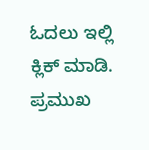ಓದಲು ಇಲ್ಲಿ ಕ್ಲಿಕ್ ಮಾಡಿ. ಪ್ರಮುಖ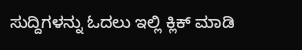ಸುದ್ದಿಗಳನ್ನು ಓದಲು ಇಲ್ಲಿ ಕ್ಲಿಕ್ ಮಾಡಿ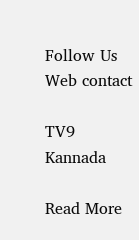Follow Us
Web contact

TV9 Kannada

Read More